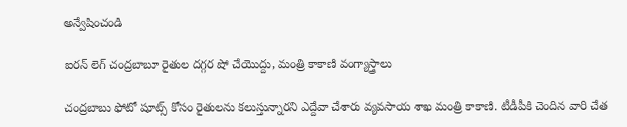అన్వేషించండి

ఐరన్ లెగ్ చంద్రబాబూ రైతుల దగ్గర షో చేయొద్దు, మంత్రి కాకాణి వంగ్యాస్త్రాలు

చంద్రబాబు ఫోటో షూట్స్ కోసం రైతులను కలుస్తున్నారని ఎద్దేవా చేశారు వ్యవసాయ శాఖ మంత్రి కాకాణి. టీడీపీకి చెందిన వారి చేత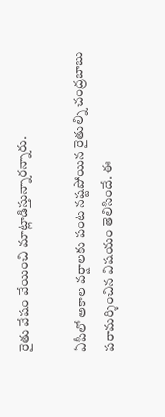రైతు వేషం వేయించి మాట్లాడిస్తున్నారన్నారు.

ఏపీలో అకాల వర్షాలకు పంట నష్టపోయిన రైతుల్ని చంద్రబాబు పరామర్శించిన విషయం తెలిసిందే. ఈ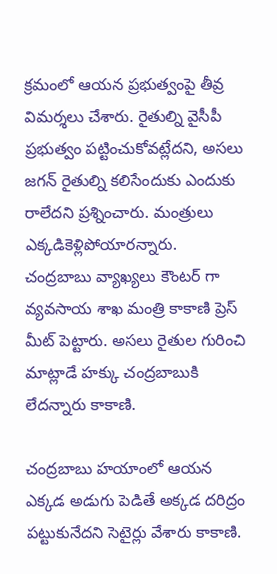క్రమంలో ఆయన ప్రభుత్వంపై తీవ్ర విమర్శలు చేశారు. రైతుల్ని వైసీపీ ప్రభుత్వం పట్టించుకోవట్లేదని, అసలు జగన్ రైతుల్ని కలిసేందుకు ఎందుకు రాలేదని ప్రశ్నించారు. మంత్రులు ఎక్కడికెళ్లిపోయారన్నారు. చంద్రబాబు వ్యాఖ్యలు కౌంటర్ గా వ్యవసాయ శాఖ మంత్రి కాకాణి ప్రెస్ మీట్ పెట్టారు. అసలు రైతుల గురించి మాట్లాడే హక్కు చంద్రబాబుకి లేదన్నారు కాకాణి.

చంద్రబాబు హయాంలో ఆయన ఎక్కడ అడుగు పెడితే అక్కడ దరిద్రం పట్టుకునేదని సెటైర్లు వేశారు కాకాణి.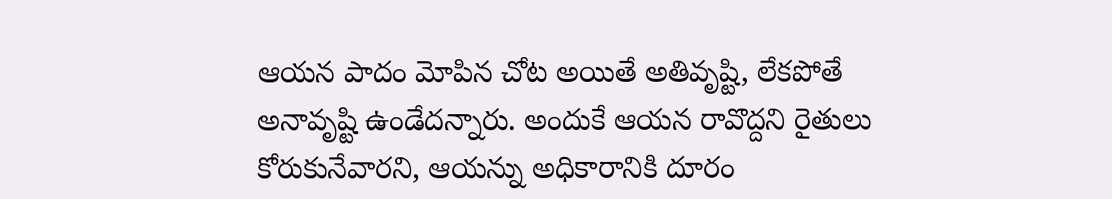ఆయన పాదం మోపిన చోట అయితే అతివృష్టి, లేకపోతే అనావృష్టి ఉండేదన్నారు. అందుకే ఆయన రావొద్దని రైతులు కోరుకునేవారని, ఆయన్ను అధికారానికి దూరం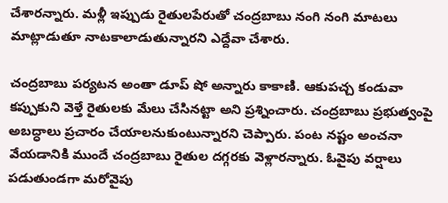చేశారన్నారు. మళ్లీ ఇప్పుడు రైతులపేరుతో చంద్రబాబు నంగి నంగి మాటలు మాట్లాడుతూ నాటకాలాడుతున్నారని ఎద్దేవా చేశారు.

చంద్రబాబు పర్యటన అంతా డూప్ షో అన్నారు కాకాణి. ఆకుపచ్చ కండువా కప్పుకుని వెళ్తే రైతులకు మేలు చేసినట్టా అని ప్రశ్నించారు. చంద్రబాబు ప్రభుత్వంపై అబద్ధాలు ప్రచారం చేయాలనుకుంటున్నారని చెప్పారు. పంట నష్టం అంచనా వేయడానికి ముందే చంద్రబాబు రైతుల దగ్గరకు వెళ్లారన్నారు. ఓవైపు వర్షాలు పడుతుండగా మరోవైపు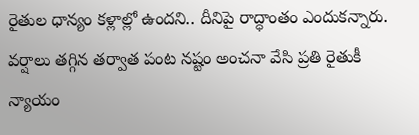రైతుల ధాన్యం కళ్లాల్లో ఉందని.. దీనిపై రాద్ధాంతం ఎందుకన్నారు. వర్షాలు తగ్గిన తర్వాత పంట నష్టం అంచనా వేసి ప్రతి రైతుకీ న్యాయం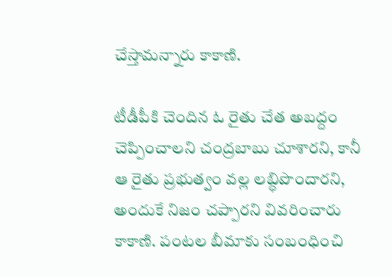చేస్తామన్నారు కాకాణి.

టీడీపీకి చెందిన ఓ రైతు చేత అబద్దం చెప్పించాలని చంద్రబాబు చూశారని, కానీ ఆ రైతు ప్రభుత్వం వల్ల లబ్ధిపొందారని, అందుకే నిజం చప్పారని వివరించారు కాకాణి. పంటల బీమాకు సంబంధించి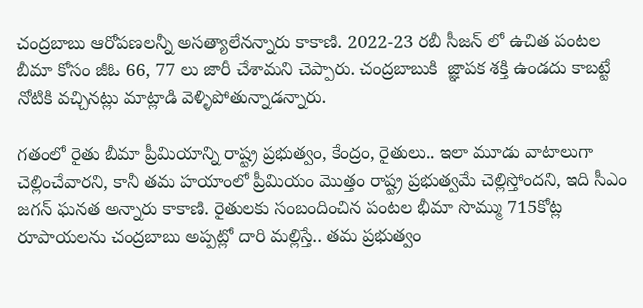చంద్రబాబు ఆరోపణలన్నీ అసత్యాలేనన్నారు కాకాణి. 2022-23 రబీ సీజన్ లో ఉచిత పంటల బీమా కోసం జీఓ 66, 77 లు జారీ చేశామని చెప్పారు. చంద్రబాబుకి  జ్ఞాపక శక్తి ఉండదు కాబట్టే నోటికి వచ్చినట్లు మాట్లాడి వెళ్ళిపోతున్నాడన్నారు.

గతంలో రైతు బీమా ప్రీమియాన్ని రాష్ట్ర ప్రభుత్వం, కేంద్రం, రైతులు.. ఇలా మూడు వాటాలుగా చెల్లించేవారని, కానీ తమ హయాంలో ప్రీమియం మొత్తం రాష్ట్ర ప్రభుత్వమే చెల్లిస్తోందని, ఇది సీఎం జగన్ ఘనత అన్నారు కాకాణి. రైతులకు సంబందించిన పంటల భీమా సొమ్ము 715కోట్ల రూపాయలను చంద్రబాబు అప్పట్లో దారి మల్లిస్తే.. తమ ప్రభుత్వం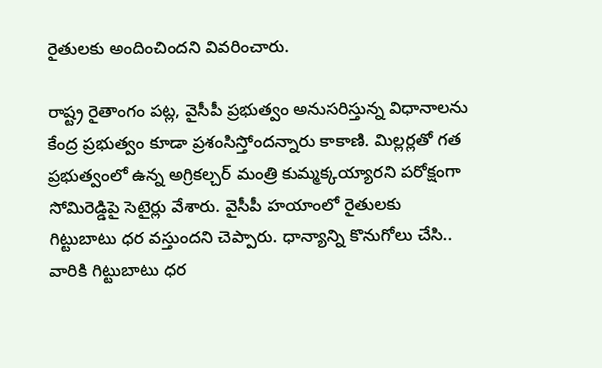రైతులకు అందించిందని వివరించారు.

రాష్ట్ర రైతాంగం పట్ల, వైసీపీ ప్రభుత్వం అనుసరిస్తున్న విధానాలను కేంద్ర ప్రభుత్వం కూడా ప్రశంసిస్తోందన్నారు కాకాణి. మిల్లర్లతో గత ప్రభుత్వంలో ఉన్న అగ్రికల్చర్ మంత్రి కుమ్మక్కయ్యారని పరోక్షంగా సోమిరెడ్డిపై సెటైర్లు వేశారు. వైసీపీ హయాంలో రైతులకు గిట్టుబాటు ధర వస్తుందని చెప్పారు. ధాన్యాన్ని కొనుగోలు చేసి.. వారికి గిట్టుబాటు ధర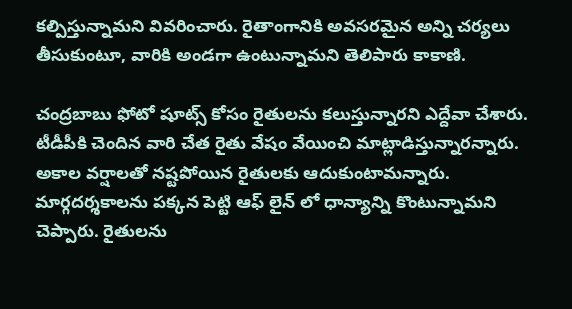కల్పిస్తున్నామని వివరించారు. రైతాంగానికి అవసరమైన అన్ని చర్యలు తీసుకుంటూ, వారికి అండగా ఉంటున్నామని తెలిపారు కాకాణి.

చంద్రబాబు ఫోటో షూట్స్ కోసం రైతులను కలుస్తున్నారని ఎద్దేవా చేశారు. టీడీపీకి చెందిన వారి చేత రైతు వేషం వేయించి మాట్లాడిస్తున్నారన్నారు. అకాల వర్షాలతో నష్టపోయిన రైతులకు ఆదుకుంటామన్నారు. మార్గదర్శకాలను పక్కన పెట్టి ఆఫ్ లైన్ లో ధాన్యాన్ని కొంటున్నామని చెప్పారు. రైతులను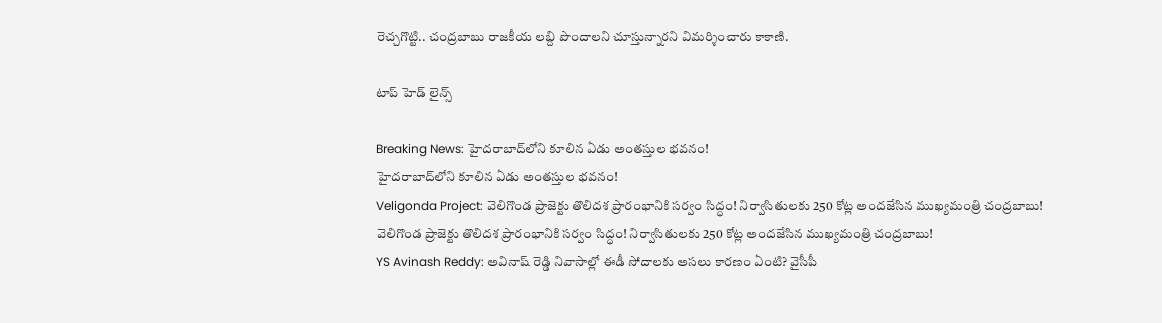రెచ్చగొట్టి.. చంద్రబాబు రాజకీయ లబ్ది పొందాలని చూస్తున్నారని విమర్శించారు కాకాణి.

టాప్ హెడ్ లైన్స్

Breaking News: హైదరాబాద్‌లోని కూలిన ఏడు అంతస్తుల భవనం!
హైదరాబాద్‌లోని కూలిన ఏడు అంతస్తుల భవనం!
Veligonda Project: వెలిగొండ ప్రాజెక్టు తొలిదశ ప్రారంభానికి సర్వం సిద్ధం! నిర్వాసితులకు 250 కోట్ల అందజేసిన ముఖ్యమంత్రి చంద్రబాబు!
వెలిగొండ ప్రాజెక్టు తొలిదశ ప్రారంభానికి సర్వం సిద్ధం! నిర్వాసితులకు 250 కోట్ల అందజేసిన ముఖ్యమంత్రి చంద్రబాబు!
YS Avinash Reddy: అవినాష్ రెడ్డి నివాసాల్లో ఈడీ సోదాలకు అసలు కారణం ఏంటి? వైసీపీ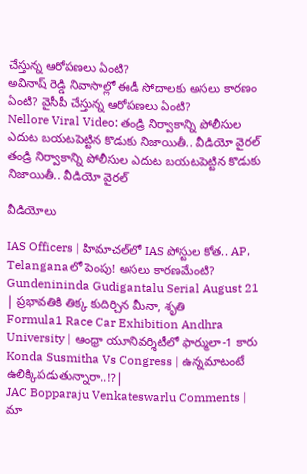చేస్తున్న ఆరోపణలు ఏంటి?
అవినాష్ రెడ్డి నివాసాల్లో ఈడీ సోదాలకు అసలు కారణం ఏంటి? వైసీపీ చేస్తున్న ఆరోపణలు ఏంటి?
Nellore Viral Video: తండ్రి నిర్వాకాన్ని పోలీసుల ఎదుట బయటపెట్టిన కొడుకు నిజాయితీ.. వీడియో వైరల్
తండ్రి నిర్వాకాన్ని పోలీసుల ఎదుట బయటపెట్టిన కొడుకు నిజాయితీ.. వీడియో వైరల్

వీడియోలు

IAS Officers | హిమాచల్‌లో IAS పోస్టుల కోత.. AP, Telanganaలో పెంపు! అసలు కారణమేంటి?
Gundenininda Gudigantalu Serial August 21 | ప్రభావతికి తిక్క కుదిర్చిన మీనా, శృతి
Formula1 Race Car Exhibition Andhra University | ఆంధ్రా యూనివర్శిటీలో ఫార్ములా-1 కారు
Konda Susmitha Vs Congress | ఉన్నమాటంటే ఉలిక్కిపడుతున్నారా..!?|
JAC Bopparaju Venkateswarlu Comments | మా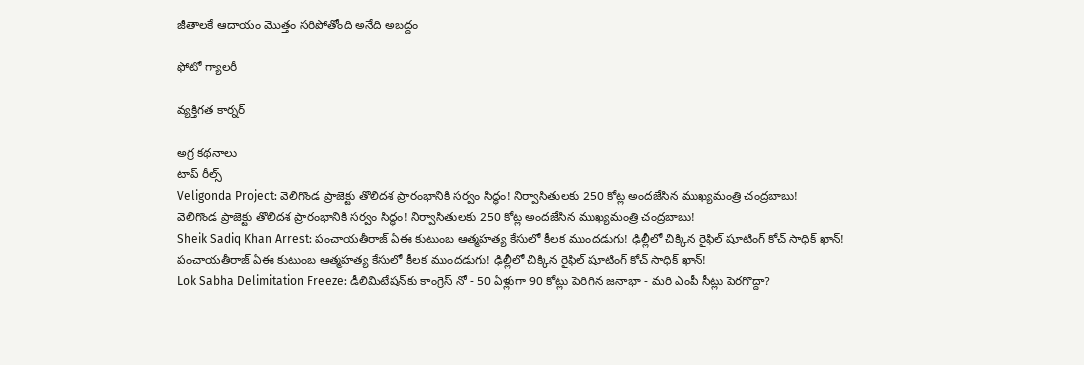జీతాలకే ఆదాయం మొత్తం సరిపోతోంది అనేది అబద్దం

ఫోటో గ్యాలరీ

వ్యక్తిగత కార్నర్

అగ్ర కథనాలు
టాప్ రీల్స్
Veligonda Project: వెలిగొండ ప్రాజెక్టు తొలిదశ ప్రారంభానికి సర్వం సిద్ధం! నిర్వాసితులకు 250 కోట్ల అందజేసిన ముఖ్యమంత్రి చంద్రబాబు!
వెలిగొండ ప్రాజెక్టు తొలిదశ ప్రారంభానికి సర్వం సిద్ధం! నిర్వాసితులకు 250 కోట్ల అందజేసిన ముఖ్యమంత్రి చంద్రబాబు!
Sheik Sadiq Khan Arrest: పంచాయతీరాజ్ ఏఈ కుటుంబ ఆత్మహత్య కేసులో కీలక ముందడుగు! ఢిల్లీలో చిక్కిన రైఫిల్ షూటింగ్ కోచ్‌ సాధిక్ ఖాన్!
పంచాయతీరాజ్ ఏఈ కుటుంబ ఆత్మహత్య కేసులో కీలక ముందడుగు! ఢిల్లీలో చిక్కిన రైఫిల్ షూటింగ్ కోచ్‌ సాధిక్ ఖాన్!
Lok Sabha Delimitation Freeze: డీలిమిటేషన్‌కు కాంగ్రెస్ నో - 50 ఏళ్లుగా 90 కోట్లు పెరిగిన జనాభా - మరి ఎంపీ సీట్లు పెరగొద్దా?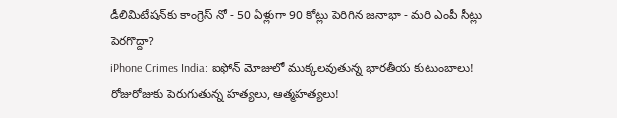డీలిమిటేషన్‌కు కాంగ్రెస్ నో - 50 ఏళ్లుగా 90 కోట్లు పెరిగిన జనాభా - మరి ఎంపీ సీట్లు పెరగొద్దా?
iPhone Crimes India: ఐఫోన్ మోజులో ముక్కలవుతున్న భారతీయ కుటుంబాలు! రోజురోజుకు పెరుగుతున్న హత్యలు, ఆత్మహత్యలు!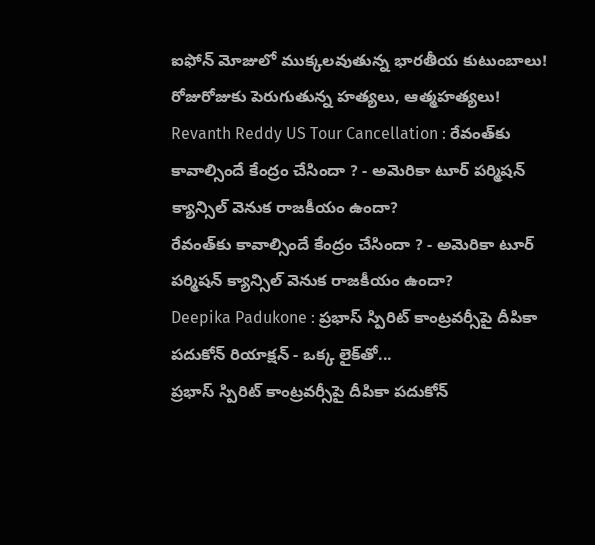ఐఫోన్ మోజులో ముక్కలవుతున్న భారతీయ కుటుంబాలు! రోజురోజుకు పెరుగుతున్న హత్యలు, ఆత్మహత్యలు!
Revanth Reddy US Tour Cancellation : రేవంత్‌కు కావాల్సిందే కేంద్రం చేసిందా ? - అమెరికా టూర్ పర్మిషన్ క్యాన్సిల్ వెనుక రాజకీయం ఉందా?
రేవంత్‌కు కావాల్సిందే కేంద్రం చేసిందా ? - అమెరికా టూర్ పర్మిషన్ క్యాన్సిల్ వెనుక రాజకీయం ఉందా?
Deepika Padukone : ప్రభాస్ స్పిరిట్ కాంట్రవర్సీపై దీపికా పదుకోన్ రియాక్షన్ - ఒక్క లైక్‌తో...
ప్రభాస్ స్పిరిట్ కాంట్రవర్సీపై దీపికా పదుకోన్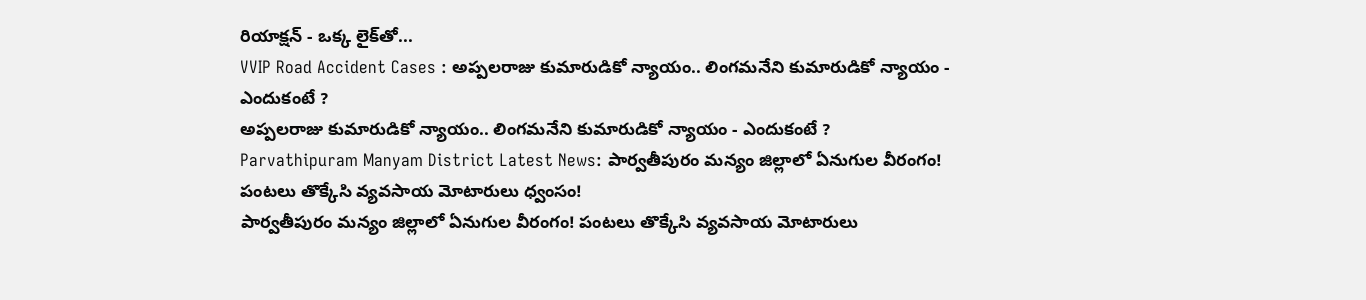రియాక్షన్ - ఒక్క లైక్‌తో...
VVIP Road Accident Cases : అప్పలరాజు కుమారుడికో న్యాయం.. లింగమనేని కుమారుడికో న్యాయం - ఎందుకంటే ?
అప్పలరాజు కుమారుడికో న్యాయం.. లింగమనేని కుమారుడికో న్యాయం - ఎందుకంటే ?
Parvathipuram Manyam District Latest News: పార్వతీపురం మన్యం జిల్లాలో ఏనుగుల వీరంగం! పంటలు తొక్కేసి వ్యవసాయ మోటారులు ధ్వంసం!
పార్వతీపురం మన్యం జిల్లాలో ఏనుగుల వీరంగం! పంటలు తొక్కేసి వ్యవసాయ మోటారులు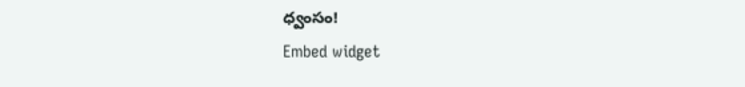ధ్వంసం!
Embed widget